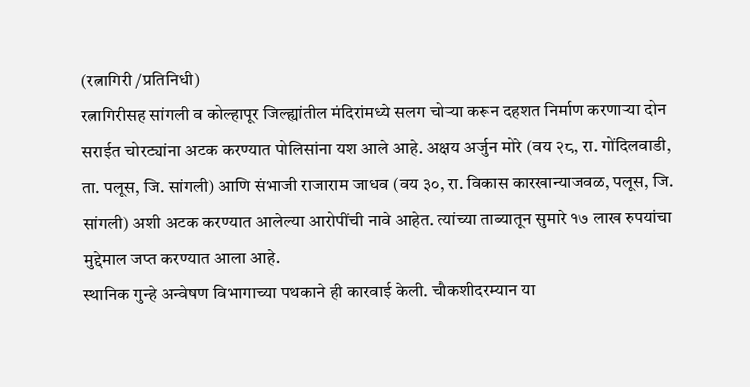(रत्नागिरी /प्रतिनिधी)
रत्नागिरीसह सांगली व कोल्हापूर जिल्ह्यांतील मंदिरांमध्ये सलग चोऱ्या करून दहशत निर्माण करणाऱ्या दोन सराईत चोरट्यांना अटक करण्यात पोलिसांना यश आले आहे. अक्षय अर्जुन मोरे (वय २८, रा. गोंदिलवाडी, ता. पलूस, जि. सांगली) आणि संभाजी राजाराम जाधव (वय ३०, रा. विकास कारखान्याजवळ, पलूस, जि. सांगली) अशी अटक करण्यात आलेल्या आरोपींची नावे आहेत. त्यांच्या ताब्यातून सुमारे १७ लाख रुपयांचा मुद्देमाल जप्त करण्यात आला आहे.
स्थानिक गुन्हे अन्वेषण विभागाच्या पथकाने ही कारवाई केली. चौकशीदरम्यान या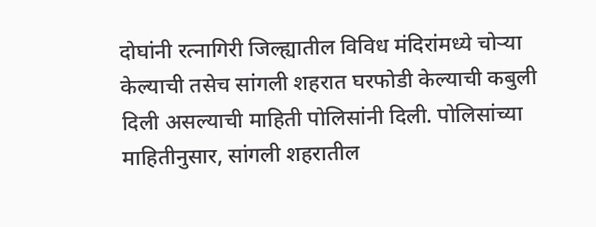दोघांनी रत्नागिरी जिल्ह्यातील विविध मंदिरांमध्ये चोऱ्या केल्याची तसेच सांगली शहरात घरफोडी केल्याची कबुली दिली असल्याची माहिती पोलिसांनी दिली. पोलिसांच्या माहितीनुसार, सांगली शहरातील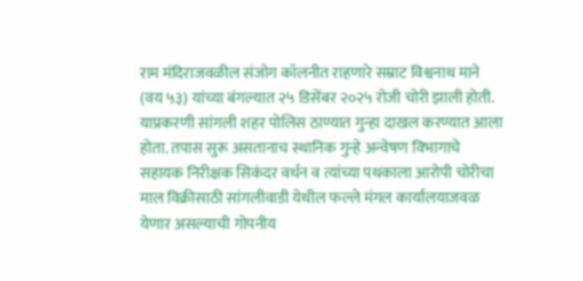राम मंदिराजवळील संजोग कॉलनीत राहणारे सम्राट विश्वनाथ माने (वय ५३) यांच्या बंगल्यात २५ डिसेंबर २०२५ रोजी चोरी झाली होती. याप्रकरणी सांगली शहर पोलिस ठाण्यात गुन्हा दाखल करण्यात आला होता. तपास सुरू असतानाच स्थानिक गुन्हे अन्वेषण विभागाचे सहायक निरीक्षक सिकंदर वर्धन व त्यांच्या पथकाला आरोपी चोरीचा माल विक्रीसाठी सांगलीवाडी येथील फल्ले मंगल कार्यालयाजवळ येणार असल्याची गोपनीय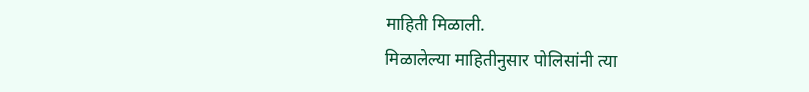माहिती मिळाली.
मिळालेल्या माहितीनुसार पोलिसांनी त्या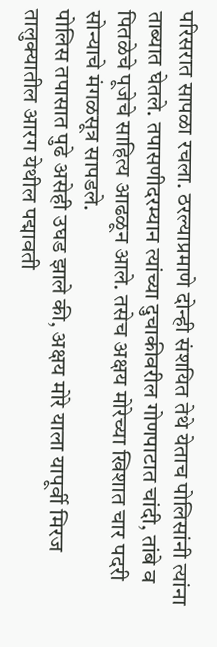परिसरात सापळा रचला. ठरल्याप्रमाणे दोन्ही संशयित तेथे येताच पोलिसांनी त्यांना ताब्यात घेतले. तपासणीदरम्यान त्यांच्या दुचाकीवरील गोणपाटात चांदी, तांबे व पितळेचे पूजेचे साहित्य आढळून आले. तसेच अक्षय मोरेच्या खिशात चार पदरी सोन्याचे मंगळसूत्र सापडले.
पोलिस तपासात पुढे असेही उघड झाले की, अक्षय मोरे याला यापूर्वी मिरज तालुक्यातील आरग येथील पद्मावती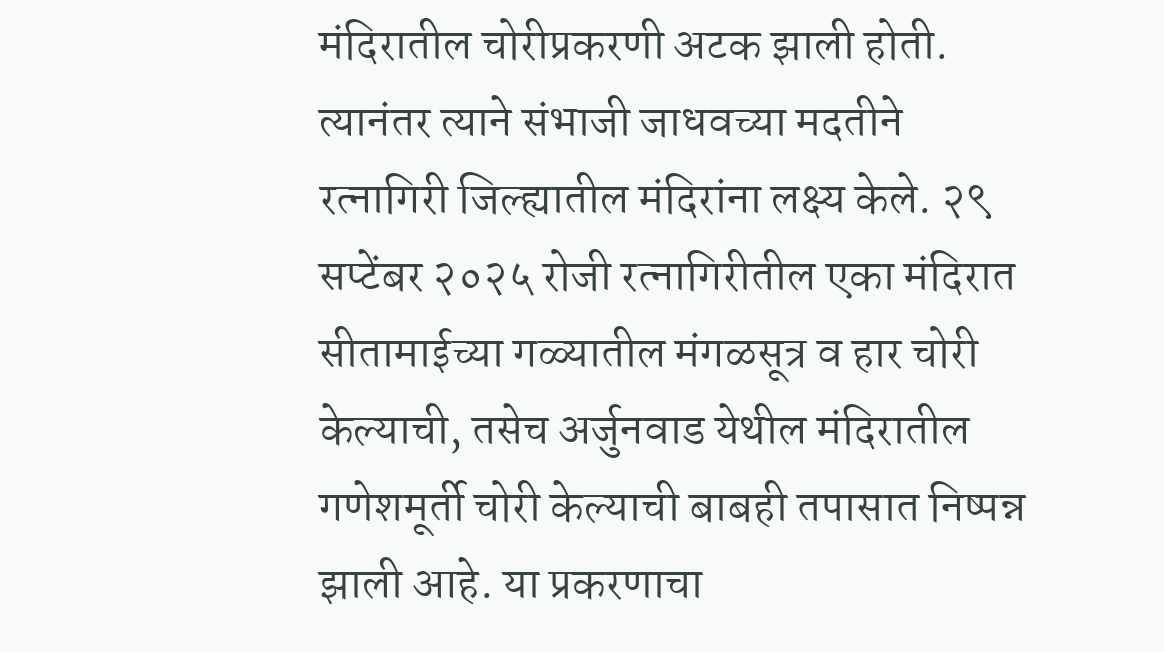मंदिरातील चोरीप्रकरणी अटक झाली होती. त्यानंतर त्याने संभाजी जाधवच्या मदतीने रत्नागिरी जिल्ह्यातील मंदिरांना लक्ष्य केले. २९ सप्टेंबर २०२५ रोजी रत्नागिरीतील एका मंदिरात सीतामाईच्या गळ्यातील मंगळसूत्र व हार चोरी केल्याची, तसेच अर्जुनवाड येथील मंदिरातील गणेशमूर्ती चोरी केल्याची बाबही तपासात निष्पन्न झाली आहे. या प्रकरणाचा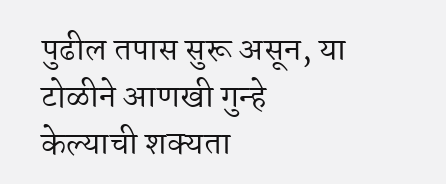पुढील तपास सुरू असून, या टोळीने आणखी गुन्हे केल्याची शक्यता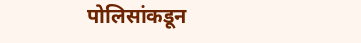पोलिसांकडून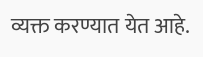व्यक्त करण्यात येत आहे.